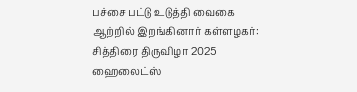பச்சை பட்டு உடுத்தி வைகை ஆற்றில் இறங்கினார் கள்ளழகர்: சித்திரை திருவிழா 2025 ஹைலைட்ஸ்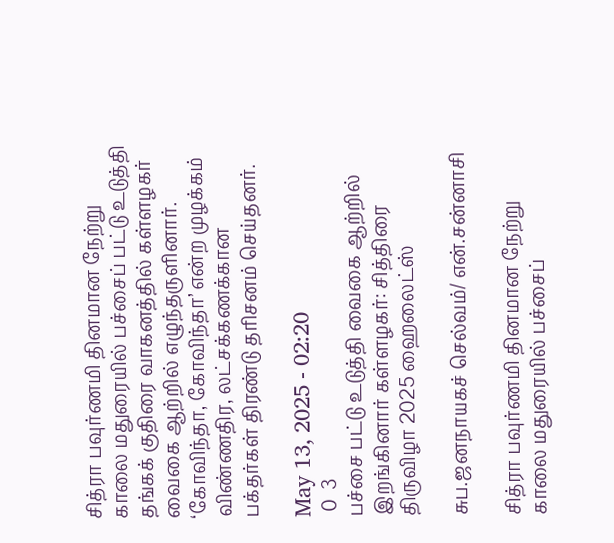சித்ரா பவுர்ணமி தினமான நேற்று காலை மதுரையில் பச்சைப் பட்டு உடுத்தி தங்கக் குதிரை வாகனத்தில் கள்ளழகர் வைகை ஆற்றில் எழுந்தருளினார். ‘கோவிந்தா, கோவிந்தா’ என்ற முழக்கம் விண்ணதிர, லட்சக்கணக்கான பக்தர்கள் திரண்டு தரிசனம் செய்தனர்.

May 13, 2025 - 02:20
 0  3
பச்சை பட்டு உடுத்தி வைகை ஆற்றில் இறங்கினார் கள்ளழகர்: சித்திரை திருவிழா 2025 ஹைலைட்ஸ்

சுப.ஜனநாயகச் செல்வம்/ என்.சன்னாசி

சித்ரா பவுர்ணமி தினமான நேற்று காலை மதுரையில் பச்சைப்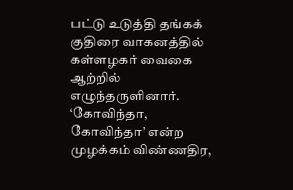பட்டு உடுத்தி தங்கக் குதிரை வாகனத்தில் கள்ளழகர் வைகை ஆற்றில் எழுந்தருளினார். ‘கோவிந்தா, கோவிந்தா’ என்ற முழக்கம் விண்ணதிர,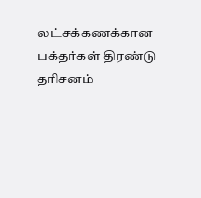லட்சக்கணக்கான பக்தர்கள் திரண்டு தரிசனம்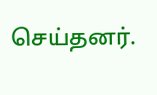செய்தனர்.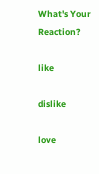What's Your Reaction?

like

dislike

love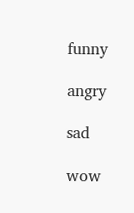funny

angry

sad

wow